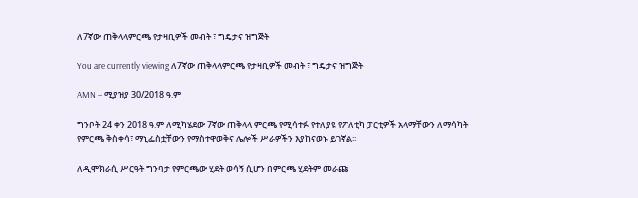ለ7ኛው ጠቅላላምርጫ የታዛቢዎች መብት ፣ ግዴታና ዝግጅት

You are currently viewing ለ7ኛው ጠቅላላምርጫ የታዛቢዎች መብት ፣ ግዴታና ዝግጅት

AMN – ሚያዝያ 30/2018 ዓ.ም

ግንቦት 24 ቀን 2018 ዓ.ም ለሚካሄደው 7ኛው ጠቅላላ ምርጫ የሚሳተፉ የተለያዩ የፖለቲካ ፓርቲዎች አላማቸውን ለማሳካት የምርጫ ቅስቀሳ፣ ማኒፌስቷቸውን የማስተዋወቅና ሌሎች ሥራዎችን እያከናወኑ ይገኛል፡፡

ለዲሞክራሲ ሥርዓት ግንባታ የምርጫው ሂደት ወሳኝ ሲሆን በምርጫ ሂደትም መራጩ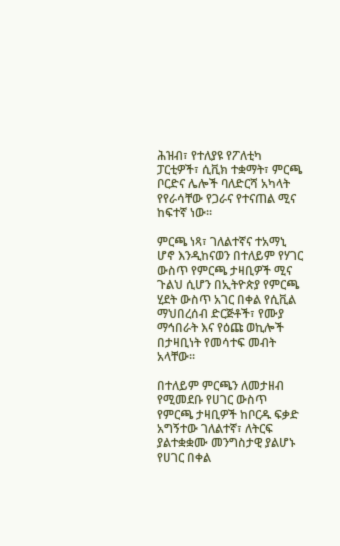ሕዝብ፣ የተለያዩ የፖለቲካ ፓርቲዎች፣ ሲቪክ ተቋማት፣ ምርጫ ቦርድና ሌሎች ባለድርሻ አካላት የየራሳቸው የጋራና የተናጠል ሚና ከፍተኛ ነው፡፡

ምርጫ ነጻ፣ ገለልተኛና ተአማኒ ሆኖ እንዲከናወን በተለይም የሃገር ውስጥ የምርጫ ታዛቢዎች ሚና ጉልህ ሲሆን በኢትዮጵያ የምርጫ ሂደት ውስጥ አገር በቀል የሲቪል ማህበረሰብ ድርጅቶች፣ የሙያ ማኅበራት እና የዕጩ ወኪሎች በታዛቢነት የመሳተፍ መብት አላቸው፡፡

በተለይም ምርጫን ለመታዘብ የሚመደቡ የሀገር ውስጥ የምርጫ ታዛቢዎች ከቦርዱ ፍቃድ አግኝተው ገለልተኛ፣ ለትርፍ ያልተቋቋሙ መንግስታዊ ያልሆኑ የሀገር በቀል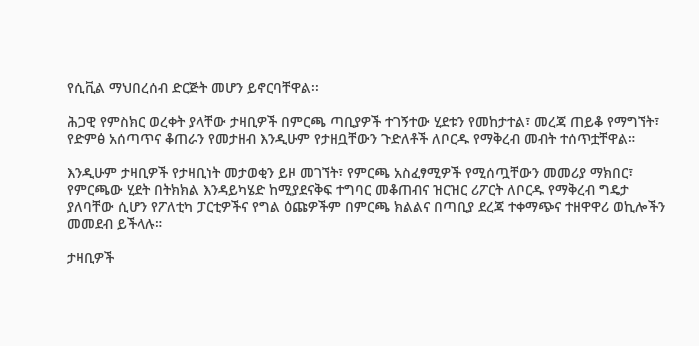የሲቪል ማህበረሰብ ድርጅት መሆን ይኖርባቸዋል፡፡

ሕጋዊ የምስክር ወረቀት ያላቸው ታዛቢዎች በምርጫ ጣቢያዎች ተገኝተው ሂደቱን የመከታተል፣ መረጃ ጠይቆ የማግኘት፣ የድምፅ አሰጣጥና ቆጠራን የመታዘብ እንዲሁም የታዘቧቸውን ጉድለቶች ለቦርዱ የማቅረብ መብት ተሰጥቷቸዋል።

እንዲሁም ታዛቢዎች የታዛቢነት መታወቂን ይዞ መገኘት፣ የምርጫ አስፈፃሚዎች የሚሰጧቸውን መመሪያ ማክበር፣ የምርጫው ሂደት በትክክል እንዳይካሄድ ከሚያደናቅፍ ተግባር መቆጠብና ዝርዝር ሪፖርት ለቦርዱ የማቅረብ ግዴታ ያለባቸው ሲሆን የፖለቲካ ፓርቲዎችና የግል ዕጩዎችም በምርጫ ክልልና በጣቢያ ደረጃ ተቀማጭና ተዘዋዋሪ ወኪሎችን መመደብ ይችላሉ።

ታዛቢዎች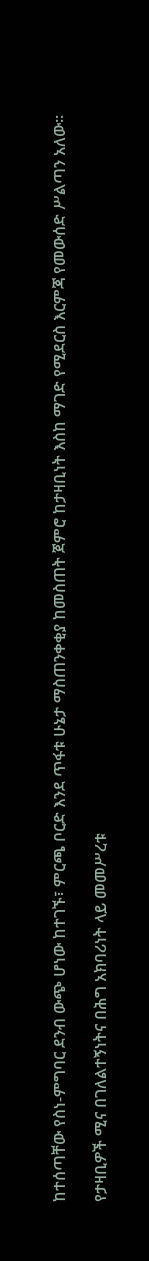ከተሰጣቸው የስነ-ምግባር ደንብ ውጭ ሆነው ከተገኙ፣ ምርጫ ቦርድ እንደ ጥፋቱ ሁኔታ ማስጠንቀቂያ ከመስጠት ጀምሮ ከታዛቢነት እስከ ማገድ የሚደርስ እርምጃ የመውሰድ ሥልጣን አለው።

የታዛቢዎች ሚና በገለልተኝነትና በሕግ አክባሪነት ላይ መመሥረቱ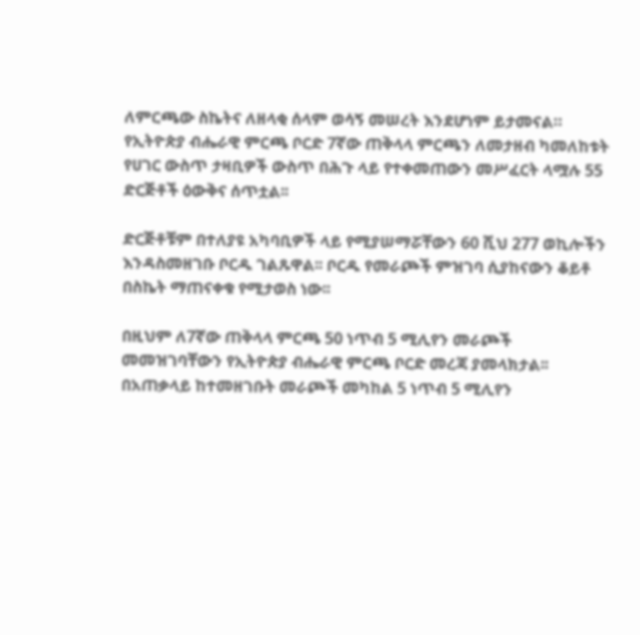ለምርጫው ስኬትና ለዘላቂ ሰላም ወሳኝ መሠረት እንደሆነም ይታመናል። የኢትዮጵያ ብሔራዊ ምርጫ ቦርድ 7ኛው ጠቅላላ ምርጫን ለመታዘብ ካመለከቱት የሀገር ውስጥ ታዛቢዎች ውስጥ በሕጉ ላይ የተቀመጠውን መሥፈርት ላሟሉ 55 ድርጅቶች ዕውቅና ሰጥቷል፡፡

ድርጅቶቹም በተለያዩ አካባቢዎች ላይ የሚያሠማሯቸውን 60 ሺህ 277 ወኪሎችን እንዳስመዘገቡ ቦርዱ ገልጹዋል፡፡ ቦርዱ የመራጮች ምዝገባ ሲያከናውን ቆይቶ በስኬት ማጠናቀቁ የሚታወስ ነው፡፡

በዚህም ለ7ኛው ጠቅላላ ምርጫ 50 ነጥብ 5 ሚሊየን መራጮች መመዝገባቸውን የኢትዮጵያ ብሔራዊ ምርጫ ቦርድ መረጃ ያመላክታል፡፡ በአጠቃላይ ከተመዘገቡት መራጮች መካከል 5 ነጥብ 5 ሚሊየን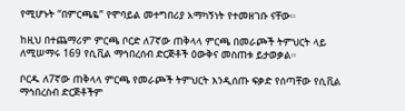የሚሆኑት “በምርጫዬ” የሞባይል መተግበሪያ አማካኝነት የተመዘገቡ ናቸው።

ከዚህ በተጨማሪም ምርጫ ቦርድ ለ7ኛው ጠቅላላ ምርጫ በመራጮች ትምህርት ላይ ለሚሠማሩ 169 የሲቪል ማኅበረሰብ ድርጅቶች ዕውቅና መስጠቱ ይታወቃል።

ቦርዱ ለ7ኛው ጠቅላላ ምርጫ የመራጮች ትምህርት እንዲሰጡ ፍቃድ የሰጣቸው የሲቪል ማኅበረስብ ድርጅቶችም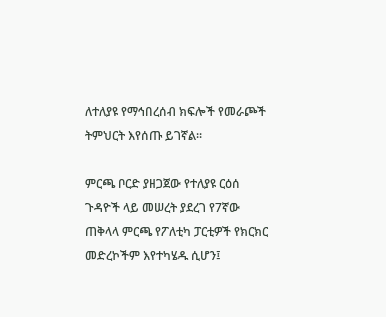ለተለያዩ የማኅበረሰብ ክፍሎች የመራጮች ትምህርት እየሰጡ ይገኛል፡፡

ምርጫ ቦርድ ያዘጋጀው የተለያዩ ርዕሰ ጉዳዮች ላይ መሠረት ያደረገ የ7ኛው ጠቅላላ ምርጫ የፖለቲካ ፓርቲዎች የክርክር መድረኮችም እየተካሄዱ ሲሆን፤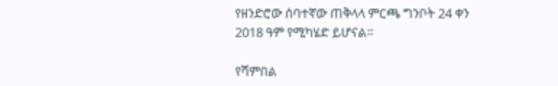የዘንድሮው ሰባተኛው ጠቅላላ ምርጫ ግንቦት 24 ቀን 2018 ዓም የሚካሄድ ይሆናል፡፡

የሻምበል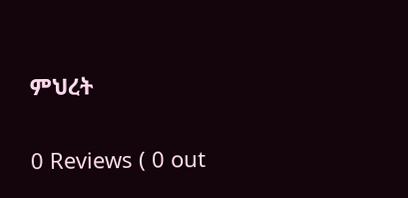ምህረት

0 Reviews ( 0 out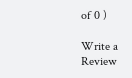of 0 )

Write a Review